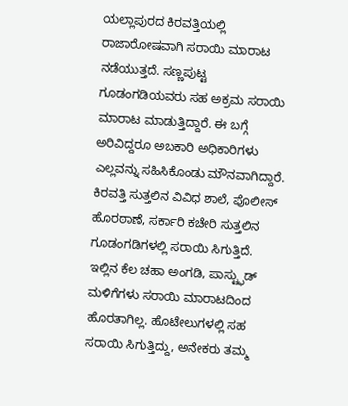ಯಲ್ಲಾಪುರದ ಕಿರವತ್ತಿಯಲ್ಲಿ ರಾಜಾರೋಷವಾಗಿ ಸರಾಯಿ ಮಾರಾಟ ನಡೆಯುತ್ತದೆ. ಸಣ್ಣಪುಟ್ಟ ಗೂಡಂಗಡಿಯವರು ಸಹ ಅಕ್ರಮ ಸರಾಯಿ ಮಾರಾಟ ಮಾಡುತ್ತಿದ್ದಾರೆ. ಈ ಬಗ್ಗೆ ಅರಿವಿದ್ದರೂ ಅಬಕಾರಿ ಅಧಿಕಾರಿಗಳು ಎಲ್ಲವನ್ನು ಸಹಿಸಿಕೊಂಡು ಮೌನವಾಗಿದ್ದಾರೆ.
ಕಿರವತ್ತಿ ಸುತ್ತಲಿನ ವಿವಿಧ ಶಾಲೆ, ಪೊಲೀಸ್ ಹೊರಠಾಣೆ, ಸರ್ಕಾರಿ ಕಚೇರಿ ಸುತ್ತಲಿನ ಗೂಡಂಗಡಿಗಳಲ್ಲಿ ಸರಾಯಿ ಸಿಗುತ್ತಿದೆ. ಇಲ್ಲಿನ ಕೆಲ ಚಹಾ ಅಂಗಡಿ, ಪಾಸ್ಟ್ಫುಡ್ ಮಳಿಗೆಗಳು ಸರಾಯಿ ಮಾರಾಟದಿಂದ ಹೊರತಾಗಿಲ್ಲ. ಹೊಟೇಲುಗಳಲ್ಲಿ ಸಹ ಸರಾಯಿ ಸಿಗುತ್ತಿದ್ದು, ಅನೇಕರು ತಮ್ಮ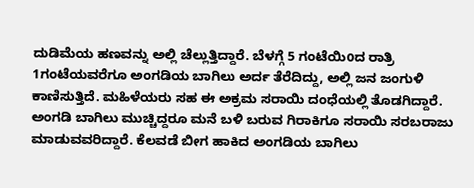ದುಡಿಮೆಯ ಹಣವನ್ನು ಅಲ್ಲಿ ಚೆಲ್ಲುತ್ತಿದ್ದಾರೆ. ಬೆಳಗ್ಗೆ 5 ಗಂಟೆಯಿoದ ರಾತ್ರಿ 1ಗಂಟೆಯವರೆಗೂ ಅಂಗಡಿಯ ಬಾಗಿಲು ಅರ್ದ ತೆರೆದಿದ್ದು, ಅಲ್ಲಿ ಜನ ಜಂಗುಳಿ ಕಾಣಿಸುತ್ತಿದೆ. ಮಹಿಳೆಯರು ಸಹ ಈ ಅಕ್ರಮ ಸರಾಯಿ ದಂಧೆಯಲ್ಲಿ ತೊಡಗಿದ್ದಾರೆ.
ಅಂಗಡಿ ಬಾಗಿಲು ಮುಚ್ಚಿದ್ದರೂ ಮನೆ ಬಳಿ ಬರುವ ಗಿರಾಕಿಗೂ ಸರಾಯಿ ಸರಬರಾಜು ಮಾಡುವವರಿದ್ದಾರೆ. ಕೆಲವಡೆ ಬೀಗ ಹಾಕಿದ ಅಂಗಡಿಯ ಬಾಗಿಲು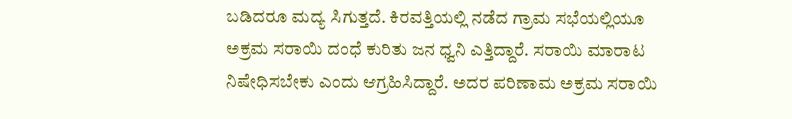ಬಡಿದರೂ ಮದ್ಯ ಸಿಗುತ್ತದೆ. ಕಿರವತ್ತಿಯಲ್ಲಿ ನಡೆದ ಗ್ರಾಮ ಸಭೆಯಲ್ಲಿಯೂ ಅಕ್ರಮ ಸರಾಯಿ ದಂಧೆ ಕುರಿತು ಜನ ಧ್ವನಿ ಎತ್ತಿದ್ದಾರೆ. ಸರಾಯಿ ಮಾರಾಟ ನಿಷೇಧಿಸಬೇಕು ಎಂದು ಆಗ್ರಹಿಸಿದ್ದಾರೆ. ಅದರ ಪರಿಣಾಮ ಅಕ್ರಮ ಸರಾಯಿ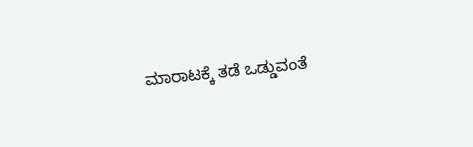ಮಾರಾಟಕ್ಕೆ ತಡೆ ಒಡ್ಡುವಂತೆ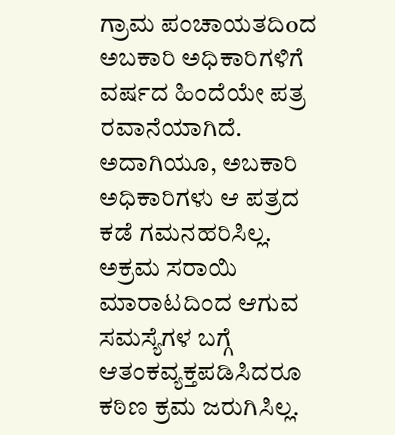ಗ್ರಾಮ ಪಂಚಾಯತದಿoದ ಅಬಕಾರಿ ಅಧಿಕಾರಿಗಳಿಗೆ ವರ್ಷದ ಹಿಂದೆಯೇ ಪತ್ರ ರವಾನೆಯಾಗಿದೆ. ಅದಾಗಿಯೂ, ಅಬಕಾರಿ ಅಧಿಕಾರಿಗಳು ಆ ಪತ್ರದ ಕಡೆ ಗಮನಹರಿಸಿಲ್ಲ. ಅಕ್ರಮ ಸರಾಯಿ ಮಾರಾಟದಿಂದ ಆಗುವ ಸಮಸ್ಯೆಗಳ ಬಗ್ಗೆ ಆತಂಕವ್ಯಕ್ತಪಡಿಸಿದರೂ ಕಠಿಣ ಕ್ರಮ ಜರುಗಿಸಿಲ್ಲ.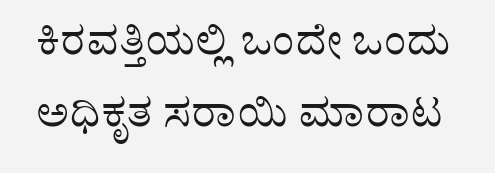ಕಿರವತ್ತಿಯಲ್ಲಿ ಒಂದೇ ಒಂದು ಅಧಿಕೃತ ಸರಾಯಿ ಮಾರಾಟ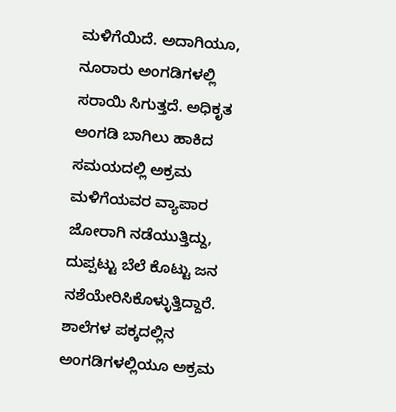ಮಳಿಗೆಯಿದೆ. ಅದಾಗಿಯೂ, ನೂರಾರು ಅಂಗಡಿಗಳಲ್ಲಿ ಸರಾಯಿ ಸಿಗುತ್ತದೆ. ಅಧಿಕೃತ ಅಂಗಡಿ ಬಾಗಿಲು ಹಾಕಿದ ಸಮಯದಲ್ಲಿ ಅಕ್ರಮ ಮಳಿಗೆಯವರ ವ್ಯಾಪಾರ ಜೋರಾಗಿ ನಡೆಯುತ್ತಿದ್ದು, ದುಪ್ಪಟ್ಟು ಬೆಲೆ ಕೊಟ್ಟು ಜನ ನಶೆಯೇರಿಸಿಕೊಳ್ಳುತ್ತಿದ್ದಾರೆ. ಶಾಲೆಗಳ ಪಕ್ಕದಲ್ಲಿನ ಅಂಗಡಿಗಳಲ್ಲಿಯೂ ಅಕ್ರಮ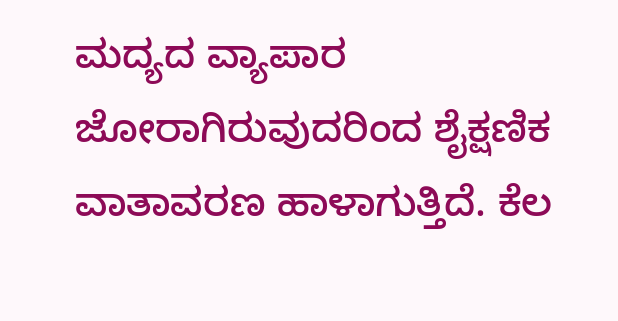ಮದ್ಯದ ವ್ಯಾಪಾರ ಜೋರಾಗಿರುವುದರಿಂದ ಶೈಕ್ಷಣಿಕ ವಾತಾವರಣ ಹಾಳಾಗುತ್ತಿದೆ. ಕೆಲ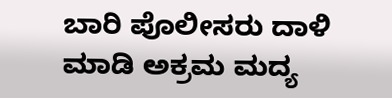ಬಾರಿ ಪೊಲೀಸರು ದಾಳಿ ಮಾಡಿ ಅಕ್ರಮ ಮದ್ಯ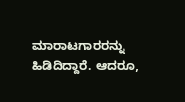ಮಾರಾಟಗಾರರನ್ನು ಹಿಡಿದಿದ್ದಾರೆ. ಆದರೂ,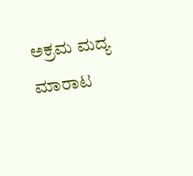ಅಕ್ರಮ ಮದ್ಯ ಮಾರಾಟ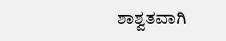ಶಾಶ್ವತವಾಗಿ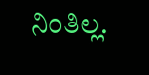ನಿಂತಿಲ್ಲ.